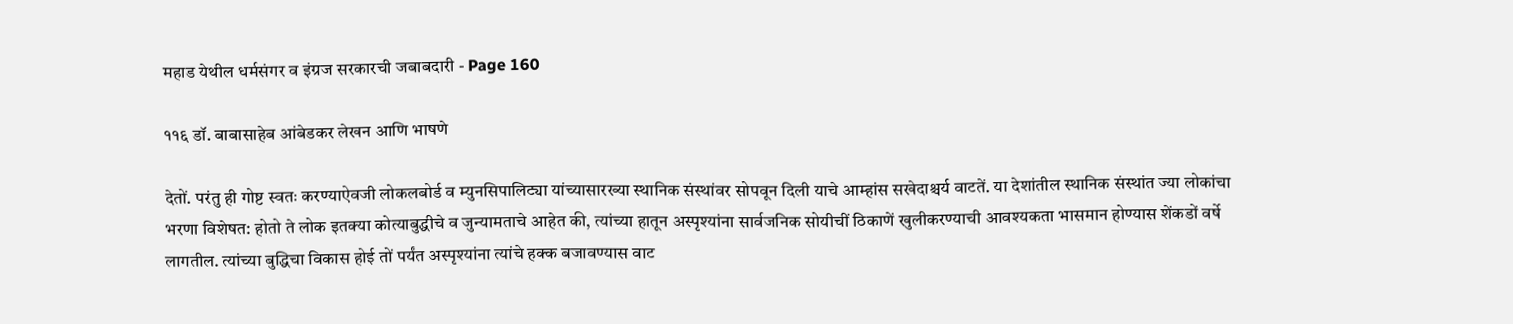महाड येथील धर्मसंगर व इंग्रज सरकारची जबाबदारी - Page 160

११६ डॉ. बाबासाहेब आंबेडकर लेखन आणि भाषणे

देतों. परंतु ही गोष्ट स्वतः करण्याऐवजी लोकलबोर्ड व म्युनसिपालिट्या यांच्यासारख्या स्थानिक संस्थांवर सोपवून दिली याचे आम्हांस सखेदाश्चर्य वाटतें. या देशांतील स्थानिक संस्थांत ज्या लोकांचा भरणा विशेषत: होतो ते लोक इतक्या कोत्याबुद्धीचे व जुन्यामताचे आहेत की, त्यांच्या हातून अस्पृश्यांना सार्वजनिक सोयीचीं ठिकाणें खुलीकरण्याची आवश्यकता भासमान होण्यास शेंकडों वर्षे लागतील. त्यांच्या बुद्धिचा विकास होई तों पर्यंत अस्पृश्यांना त्यांचे हक्क बजावण्यास वाट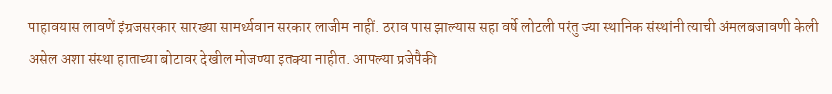पाहावयास लावणें इंग्रजसरकार सारख्या सामर्थ्यवान सरकार लाजीम नाहीं. ठराव पास झाल्यास सहा वर्षे लोटली परंतु ज्या स्थानिक संस्थांनी त्याची अंमलबजावणी केली असेल अशा संस्था हाताच्या बोटावर देखील मोजण्या इतक्या नाहीत. आपल्या प्रजेपैकी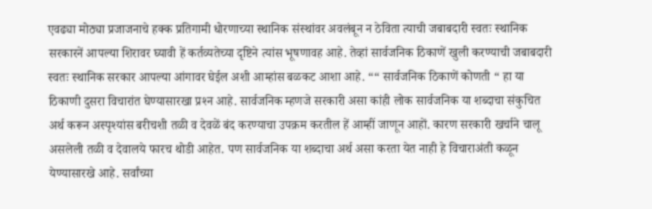एवढ्या मोठ्या प्रजाजनाचे हक्क प्रतिगामी धोरणाच्या स्थानिक संस्थांवर अवलंबून न ठेविता त्याची जबाबदारी स्वतः स्थानिक सरकारनें आपल्या शिरावर घ्यावी हें कर्तव्यतेच्या दृष्टिने त्यांस भूषणावह आहे. तेव्हां सार्वजनिक ठिकाणें खुली करण्याची जबाबदारी स्वतः स्थानिक सरकार आपल्या आंगावर घेईल अशी आम्हांस बळकट आशा आहे. ““ सार्वजनिक ठिकाणें कोणती “ हा या ठिकाणी दुसरा विचारांत घेण्यासारखा प्रश्‍न आहे. सार्वजनिक म्हणजे सरकारी असा कांही लोक सार्वजनिक या शब्दाचा संकुचित अर्थ करून अस्पृश्यांस बरीचशी तळी व देवळें बंद करण्याचा उपक्रम करतील हें आम्हीं जाणून आहों. कारण सरकारी खर्चाने चालू असलेली तळी व देवालये फारच थोडी आहेत. पण सार्वजनिक या शब्दाचा अर्थ असा करता येत नाही हे विचाराअंती कळून येण्यासारखे आहे. सर्वांच्या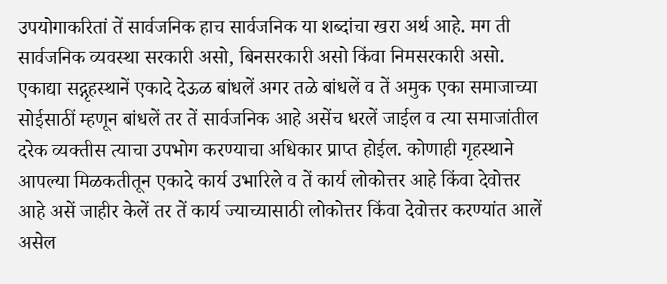उपयोगाकरितां तें सार्वजनिक हाच सार्वजनिक या शब्दांचा खरा अर्थ आहे. मग ती सार्वजनिक व्यवस्था सरकारी असो, बिनसरकारी असो किंवा निमसरकारी असो. एकाद्या सद्गृहस्थानें एकादे देऊळ बांधलें अगर तळे बांधलें व तें अमुक एका समाजाच्या सोईसाठीं म्हणून बांधलें तर तें सार्वजनिक आहे असेंच धरलें जाईल व त्या समाजांतील दरेक व्यक्तीस त्याचा उपभोग करण्याचा अधिकार प्राप्त होईल. कोणाही गृहस्थाने आपल्या मिळकतीतून एकादे कार्य उभारिले व तें कार्य लोकोत्तर आहे किंवा देवोत्तर आहे असें जाहीर केलें तर तें कार्य ज्याच्यासाठी लोकोत्तर किंवा देवोत्तर करण्यांत आलें असेल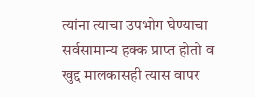त्यांना त्याचा उपभोग घेण्याचा सर्वसामान्य हक्क प्राप्त होतो व खुद्द मालकासही त्यास वापर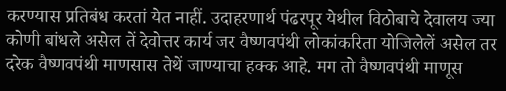करण्यास प्रतिबंध करतां येत नाहीं. उदाहरणार्थ पंढरपूर येथील विठोबाचे देवालय ज्या कोणी बांधले असेल तें देवोत्तर कार्य जर वैष्णवपंथी लोकांकरिता योजिलेलें असेल तर दरेक वैष्णवपंथी माणसास तेथें जाण्याचा हक्‍क आहे. मग तो वैष्णवपंथी माणूस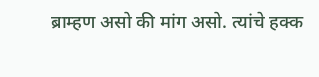ब्राम्हण असो की मांग असो. त्यांचे हक्‍क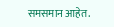समसमान आहेत.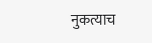नुकत्याच